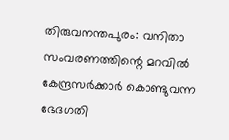തിരുവനന്തപുരം: വനിതാ സംവരണത്തിന്റെ മറവിൽ കേന്ദ്രസർക്കാർ കൊണ്ടുവന്ന ഭേദഗതി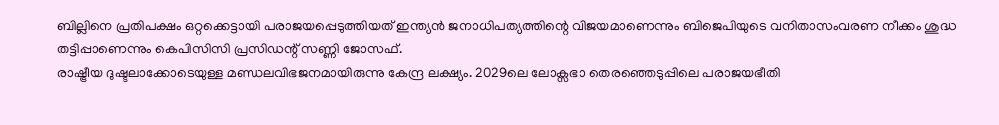ബില്ലിനെ പ്രതിപക്ഷം ഒറ്റക്കെട്ടായി പരാജയപ്പെടുത്തിയത് ഇന്ത്യൻ ജനാധിപത്യത്തിന്റെ വിജയമാണെന്നും ബിജെപിയുടെ വനിതാസംവരണ നീക്കം ശുദ്ധ തട്ടിപ്പാണെന്നും കെപിസിസി പ്രസിഡന്റ് സണ്ണി ജോസഫ്.
രാഷ്ട്രീയ ദുഷ്ടലാക്കോടെയുള്ള മണ്ഡലവിഭജനമായിരുന്നു കേന്ദ്ര ലക്ഷ്യം. 2029ലെ ലോക്സഭാ തെരഞ്ഞെടുപ്പിലെ പരാജയഭീതി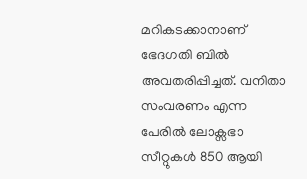മറികടക്കാനാണ് ഭേദഗതി ബിൽ അവതരിപ്പിച്ചത്. വനിതാ സംവരണം എന്ന പേരിൽ ലോക്സഭാ സീറ്റുകൾ 850 ആയി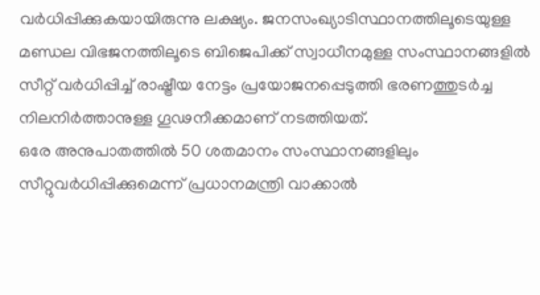വർധിപ്പിക്കുകയായിരുന്നു ലക്ഷ്യം. ജനസംഖ്യാടിസ്ഥാനത്തിലൂടെയുള്ള മണ്ഡല വിഭജനത്തിലൂടെ ബിജെപിക്ക് സ്വാധീനമുള്ള സംസ്ഥാനങ്ങളിൽ സീറ്റ് വർധിപ്പിച്ച് രാഷ്ട്രീയ നേട്ടം പ്രയോജനപ്പെടുത്തി ഭരണത്തുടർച്ച നിലനിർത്താനുള്ള ഗൂഢനീക്കമാണ് നടത്തിയത്.
ഒരേ അനുപാതത്തിൽ 50 ശതമാനം സംസ്ഥാനങ്ങളിലും സീറ്റുവർധിപ്പിക്കുമെന്ന് പ്രധാനമന്ത്രി വാക്കാൽ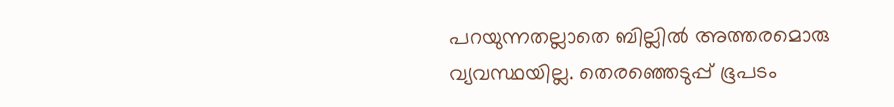പറയുന്നതല്ലാതെ ബില്ലിൽ അത്തരമൊരു വ്യവസ്ഥയില്ല. തെരഞ്ഞെടുപ്പ് ഭൂപടം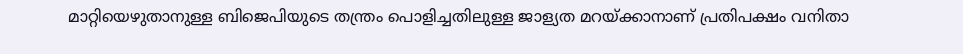മാറ്റിയെഴുതാനുള്ള ബിജെപിയുടെ തന്ത്രം പൊളിച്ചതിലുള്ള ജാള്യത മറയ്ക്കാനാണ് പ്രതിപക്ഷം വനിതാ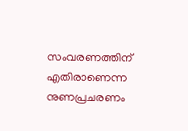സംവരണത്തിന് എതിരാണെന്ന നുണപ്രചരണം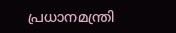പ്രധാനമന്ത്രി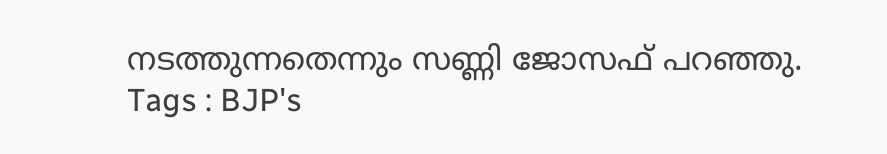നടത്തുന്നതെന്നും സണ്ണി ജോസഫ് പറഞ്ഞു.
Tags : BJP's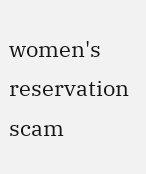women's reservation scam